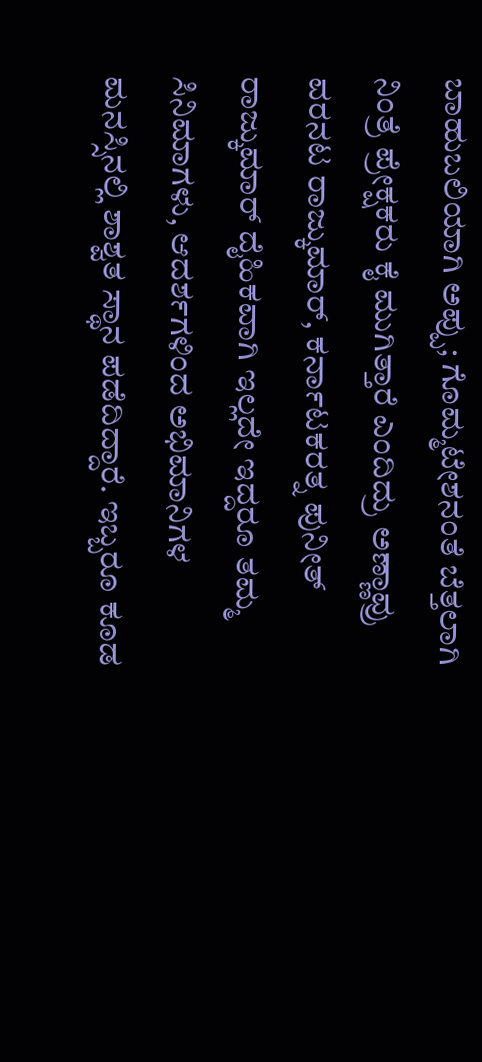ಬಾಹುಬಲಿಯಾಗಿ ಅಪ್ಪು; ಗೊಮ್ಮಟೇಶನಂತೆ ಬೆತ್ತಲಾಗಿ ನಿಂತ್ರೆ ಪ್ರೇಕ್ಷಕರು ಕೈ ಮುಗಿತ್ತಾರೆ ಎಂದಿದ್ರು ಅಣ್ಣಾವ್ರು
ವರನಟ ರಾಜ್ಕುಮಾರ್, ಕರ್ನಾಟಕರತ್ನ ಪುನೀತ್ ರಾಜ್ಕುಮಾರ್ ದೈಹಿಕವಾಗಿ ಇಲ್ಲದೇ ಇದ್ದರೂ ತಮ್ಮ ಸಿನಿಮಾಗಳು, ಆದರ್ಶಗಳಿಂದ ಅಭಿಮಾನಿಗಳ ಮನಸ್ಸಿನಲ್ಲಿ ಶಾಶ್ವತ ಸ್ಥಾನ ಪಡೆದಿದ್ದಾರೆ. ಇಬ್ಬರೂ ಕೂಡ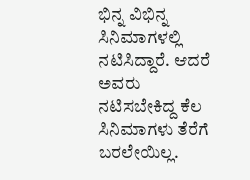ಭಿನ್ನ ವಿಭಿನ್ನ ಸಿನಿಮಾಗಳಲ್ಲಿ ನಟಿಸಿದ್ದಾರೆ. ಆದರೆ ಅವರು ನಟಿಸಬೇಕಿದ್ದ ಕೆಲ ಸಿನಿಮಾಗಳು ತೆರೆಗೆ ಬರಲೇಯಿಲ್ಲ.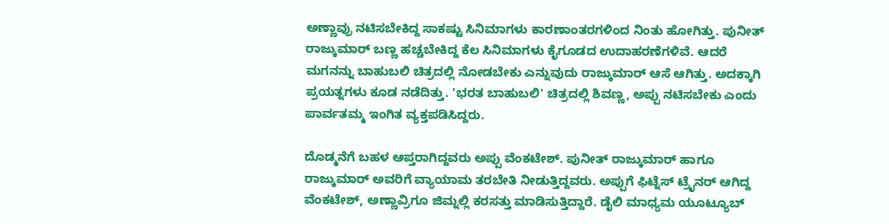ಅಣ್ಣಾವ್ರು ನಟಿಸಬೇಕಿದ್ದ ಸಾಕಷ್ಟು ಸಿನಿಮಾಗಳು ಕಾರಣಾಂತರಗಳಿಂದ ನಿಂತು ಹೋಗಿತ್ತು. ಪುನೀತ್ ರಾಜ್ಕುಮಾರ್ ಬಣ್ಣ ಹಚ್ಚಬೇಕಿದ್ದ ಕೆಲ ಸಿನಿಮಾಗಳು ಕೈಗೂಡದ ಉದಾಹರಣೆಗಳಿವೆ. ಆದರೆ ಮಗನನ್ನು ಬಾಹುಬಲಿ ಚಿತ್ರದಲ್ಲಿ ನೋಡಬೇಕು ಎನ್ನುವುದು ರಾಜ್ಕುಮಾರ್ ಆಸೆ ಆಗಿತ್ತು. ಅದಕ್ಕಾಗಿ ಪ್ರಯತ್ನಗಳು ಕೂಡ ನಡೆದಿತ್ತು. 'ಭರತ ಬಾಹುಬಲಿ' ಚಿತ್ರದಲ್ಲಿ ಶಿವಣ್ಣ, ಅಪ್ಪು ನಟಿಸಬೇಕು ಎಂದು ಪಾರ್ವತಮ್ಮ ಇಂಗಿತ ವ್ಯಕ್ತಪಡಿಸಿದ್ದರು.

ದೊಡ್ಮನೆಗೆ ಬಹಳ ಆಪ್ತರಾಗಿದ್ದವರು ಅಪ್ಪು ವೆಂಕಟೇಶ್. ಪುನೀತ್ ರಾಜ್ಕುಮಾರ್ ಹಾಗೂ ರಾಜ್ಕುಮಾರ್ ಅವರಿಗೆ ವ್ಯಾಯಾಮ ತರಬೇತಿ ನೀಡುತ್ತಿದ್ದವರು. ಅಪ್ಪುಗೆ ಫಿಟ್ನೆಸ್ ಟ್ರೈನರ್ ಆಗಿದ್ದ ವೆಂಕಟೇಶ್, ಅಣ್ಣಾವ್ರಿಗೂ ಜಿಮ್ನಲ್ಲಿ ಕರಸತ್ತು ಮಾಡಿಸುತ್ತಿದ್ದಾರೆ. ಡೈಲಿ ಮಾಧ್ಯಮ ಯೂಟ್ಯೂಬ್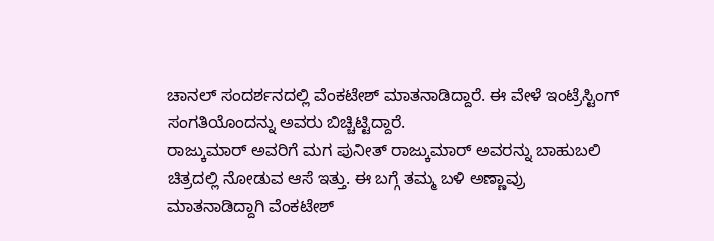ಚಾನಲ್ ಸಂದರ್ಶನದಲ್ಲಿ ವೆಂಕಟೇಶ್ ಮಾತನಾಡಿದ್ದಾರೆ. ಈ ವೇಳೆ ಇಂಟ್ರೆಸ್ಟಿಂಗ್ ಸಂಗತಿಯೊಂದನ್ನು ಅವರು ಬಿಚ್ಚಿಟ್ಟಿದ್ದಾರೆ.
ರಾಜ್ಕುಮಾರ್ ಅವರಿಗೆ ಮಗ ಪುನೀತ್ ರಾಜ್ಕುಮಾರ್ ಅವರನ್ನು ಬಾಹುಬಲಿ ಚಿತ್ರದಲ್ಲಿ ನೋಡುವ ಆಸೆ ಇತ್ತು. ಈ ಬಗ್ಗೆ ತಮ್ಮ ಬಳಿ ಅಣ್ಣಾವ್ರು ಮಾತನಾಡಿದ್ದಾಗಿ ವೆಂಕಟೇಶ್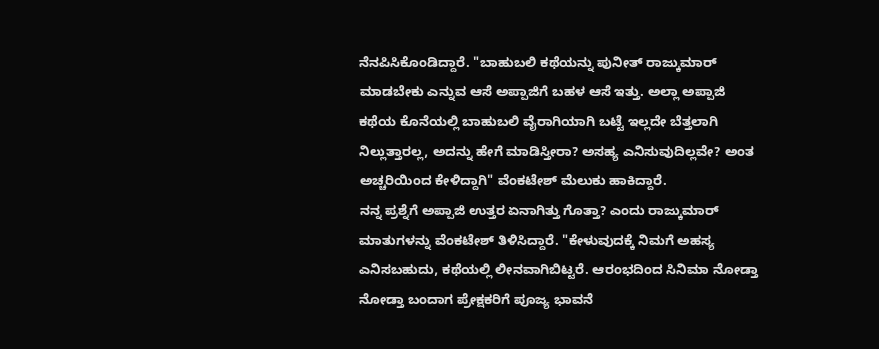ನೆನಪಿಸಿಕೊಂಡಿದ್ದಾರೆ. "ಬಾಹುಬಲಿ ಕಥೆಯನ್ನು ಪುನೀತ್ ರಾಜ್ಕುಮಾರ್ ಮಾಡಬೇಕು ಎನ್ನುವ ಆಸೆ ಅಪ್ಪಾಜಿಗೆ ಬಹಳ ಆಸೆ ಇತ್ತು. ಅಲ್ಲಾ ಅಪ್ಪಾಜಿ ಕಥೆಯ ಕೊನೆಯಲ್ಲಿ ಬಾಹುಬಲಿ ವೈರಾಗಿಯಾಗಿ ಬಟ್ಟೆ ಇಲ್ಲದೇ ಬೆತ್ತಲಾಗಿ ನಿಲ್ಲುತ್ತಾರಲ್ಲ, ಅದನ್ನು ಹೇಗೆ ಮಾಡಿಸ್ತೀರಾ? ಅಸಹ್ಯ ಎನಿಸುವುದಿಲ್ಲವೇ? ಅಂತ ಅಚ್ಚರಿಯಿಂದ ಕೇಳಿದ್ದಾಗಿ" ವೆಂಕಟೇಶ್ ಮೆಲುಕು ಹಾಕಿದ್ದಾರೆ.
ನನ್ನ ಪ್ರಶ್ನೆಗೆ ಅಪ್ಪಾಜಿ ಉತ್ತರ ಏನಾಗಿತ್ತು ಗೊತ್ತಾ? ಎಂದು ರಾಜ್ಕುಮಾರ್ ಮಾತುಗಳನ್ನು ವೆಂಕಟೇಶ್ ತಿಳಿಸಿದ್ದಾರೆ. "ಕೇಳುವುದಕ್ಕೆ ನಿಮಗೆ ಅಹಸ್ಯ ಎನಿಸಬಹುದು, ಕಥೆಯಲ್ಲಿ ಲೀನವಾಗಿಬಿಟ್ಟರೆ. ಆರಂಭದಿಂದ ಸಿನಿಮಾ ನೋಡ್ತಾ ನೋಡ್ತಾ ಬಂದಾಗ ಪ್ರೇಕ್ಷಕರಿಗೆ ಪೂಜ್ಯ ಭಾವನೆ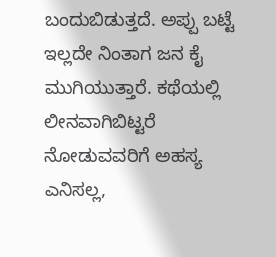ಬಂದುಬಿಡುತ್ತದೆ. ಅಪ್ಪು ಬಟ್ಟೆ ಇಲ್ಲದೇ ನಿಂತಾಗ ಜನ ಕೈ ಮುಗಿಯುತ್ತಾರೆ. ಕಥೆಯಲ್ಲಿ ಲೀನವಾಗಿಬಿಟ್ಟರೆ ನೋಡುವವರಿಗೆ ಅಹಸ್ಯ ಎನಿಸಲ್ಲ,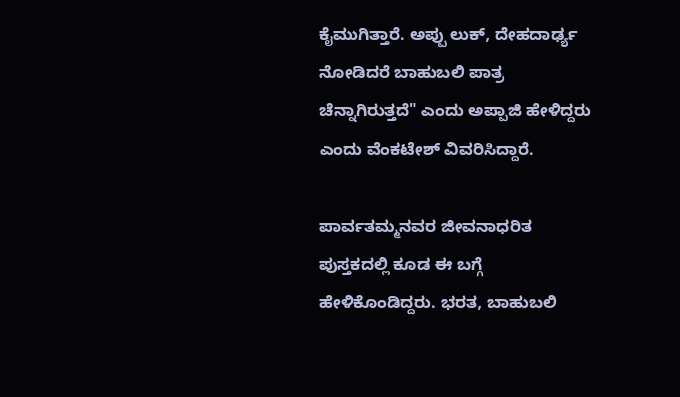ಕೈಮುಗಿತ್ತಾರೆ. ಅಪ್ಪು ಲುಕ್, ದೇಹದಾರ್ಢ್ಯ ನೋಡಿದರೆ ಬಾಹುಬಲಿ ಪಾತ್ರ ಚೆನ್ನಾಗಿರುತ್ತದೆ" ಎಂದು ಅಪ್ಪಾಜಿ ಹೇಳಿದ್ದರು ಎಂದು ವೆಂಕಟೇಶ್ ವಿವರಿಸಿದ್ದಾರೆ.

ಪಾರ್ವತಮ್ಮನವರ ಜೀವನಾಧರಿತ ಪುಸ್ತಕದಲ್ಲಿ ಕೂಡ ಈ ಬಗ್ಗೆ ಹೇಳಿಕೊಂಡಿದ್ದರು. ಭರತ, ಬಾಹುಬಲಿ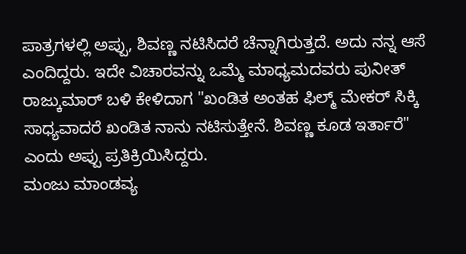ಪಾತ್ರಗಳಲ್ಲಿ ಅಪ್ಪು, ಶಿವಣ್ಣ ನಟಿಸಿದರೆ ಚೆನ್ನಾಗಿರುತ್ತದೆ. ಅದು ನನ್ನ ಆಸೆ ಎಂದಿದ್ದರು. ಇದೇ ವಿಚಾರವನ್ನು ಒಮ್ಮೆ ಮಾಧ್ಯಮದವರು ಪುನೀತ್ ರಾಜ್ಕುಮಾರ್ ಬಳಿ ಕೇಳಿದಾಗ "ಖಂಡಿತ ಅಂತಹ ಫಿಲ್ಮ್ ಮೇಕರ್ ಸಿಕ್ಕಿ ಸಾಧ್ಯವಾದರೆ ಖಂಡಿತ ನಾನು ನಟಿಸುತ್ತೇನೆ. ಶಿವಣ್ಣ ಕೂಡ ಇರ್ತಾರೆ" ಎಂದು ಅಪ್ಪು ಪ್ರತಿಕ್ರಿಯಿಸಿದ್ದರು.
ಮಂಜು ಮಾಂಡವ್ಯ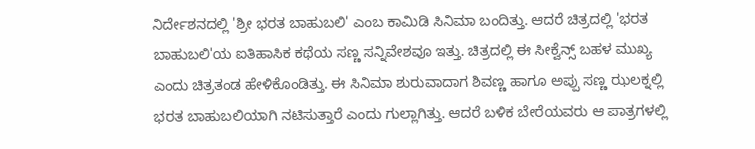ನಿರ್ದೇಶನದಲ್ಲಿ 'ಶ್ರೀ ಭರತ ಬಾಹುಬಲಿ' ಎಂಬ ಕಾಮಿಡಿ ಸಿನಿಮಾ ಬಂದಿತ್ತು. ಆದರೆ ಚಿತ್ರದಲ್ಲಿ 'ಭರತ ಬಾಹುಬಲಿ'ಯ ಐತಿಹಾಸಿಕ ಕಥೆಯ ಸಣ್ಣ ಸನ್ನಿವೇಶವೂ ಇತ್ತು. ಚಿತ್ರದಲ್ಲಿ ಈ ಸೀಕ್ವೆನ್ಸ್ ಬಹಳ ಮುಖ್ಯ ಎಂದು ಚಿತ್ರತಂಡ ಹೇಳಿಕೊಂಡಿತ್ತು. ಈ ಸಿನಿಮಾ ಶುರುವಾದಾಗ ಶಿವಣ್ಣ ಹಾಗೂ ಅಪ್ಪು ಸಣ್ಣ ಝಲಕ್ನಲ್ಲಿ ಭರತ ಬಾಹುಬಲಿಯಾಗಿ ನಟಿಸುತ್ತಾರೆ ಎಂದು ಗುಲ್ಲಾಗಿತ್ತು. ಆದರೆ ಬಳಿಕ ಬೇರೆಯವರು ಆ ಪಾತ್ರಗಳಲ್ಲಿ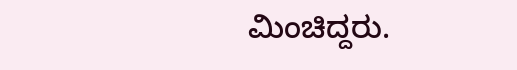ಮಿಂಚಿದ್ದರು.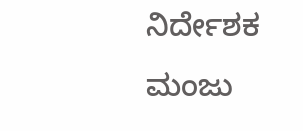ನಿರ್ದೇಶಕ ಮಂಜು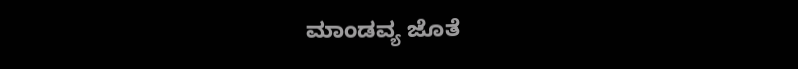ಮಾಂಡವ್ಯ ಜೊತೆ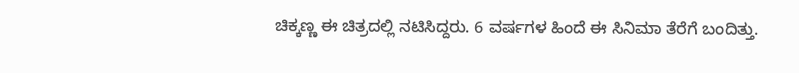ಚಿಕ್ಕಣ್ಣ ಈ ಚಿತ್ರದಲ್ಲಿ ನಟಿಸಿದ್ದರು. 6 ವರ್ಷಗಳ ಹಿಂದೆ ಈ ಸಿನಿಮಾ ತೆರೆಗೆ ಬಂದಿತ್ತು.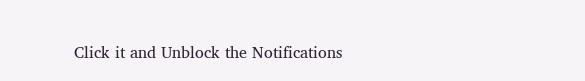Click it and Unblock the Notifications